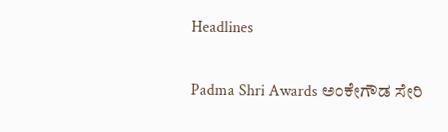Headlines

Padma Shri Awards ಅಂಕೇಗೌಡ ಸೇರಿ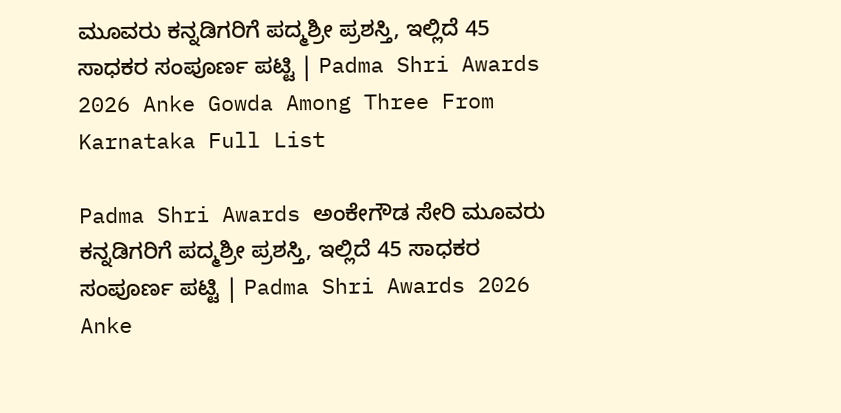ಮೂವರು ಕನ್ನಡಿಗರಿಗೆ ಪದ್ಮಶ್ರೀ ಪ್ರಶಸ್ತಿ, ಇಲ್ಲಿದೆ 45 ಸಾಧಕರ ಸಂಪೂರ್ಣ ಪಟ್ಟಿ | Padma Shri Awards 2026 Anke Gowda Among Three From Karnataka Full List

Padma Shri Awards ಅಂಕೇಗೌಡ ಸೇರಿ ಮೂವರು ಕನ್ನಡಿಗರಿಗೆ ಪದ್ಮಶ್ರೀ ಪ್ರಶಸ್ತಿ, ಇಲ್ಲಿದೆ 45 ಸಾಧಕರ ಸಂಪೂರ್ಣ ಪಟ್ಟಿ | Padma Shri Awards 2026 Anke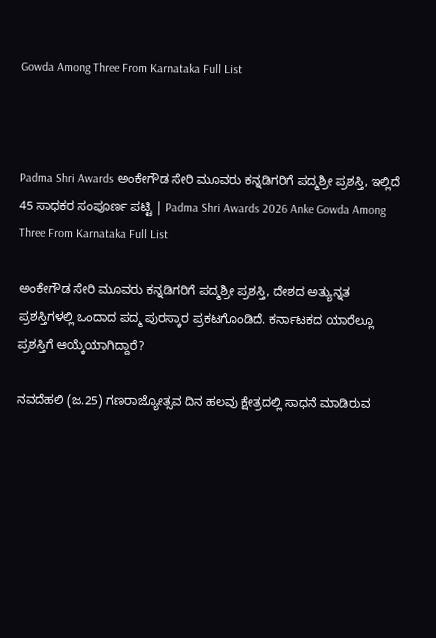Gowda Among Three From Karnataka Full List



Padma Shri Awards ಅಂಕೇಗೌಡ ಸೇರಿ ಮೂವರು ಕನ್ನಡಿಗರಿಗೆ ಪದ್ಮಶ್ರೀ ಪ್ರಶಸ್ತಿ, ಇಲ್ಲಿದೆ 45 ಸಾಧಕರ ಸಂಪೂರ್ಣ ಪಟ್ಟಿ | Padma Shri Awards 2026 Anke Gowda Among Three From Karnataka Full List

ಅಂಕೇಗೌಡ ಸೇರಿ ಮೂವರು ಕನ್ನಡಿಗರಿಗೆ ಪದ್ಮಶ್ರೀ ಪ್ರಶಸ್ತಿ, ದೇಶದ ಅತ್ಯುನ್ನತ ಪ್ರಶಸ್ತಿಗಳಲ್ಲಿ ಒಂದಾದ ಪದ್ಮ ಪುರಸ್ಕಾರ ಪ್ರಕಟಗೊಂಡಿದೆ. ಕರ್ನಾಟಕದ ಯಾರೆಲ್ಲೂ ಪ್ರಶಸ್ತಿಗೆ ಆಯ್ಕೆಯಾಗಿದ್ದಾರೆ?

ನವದೆಹಲಿ (ಜ.25) ಗಣರಾಜ್ಯೋತ್ಸವ ದಿನ ಹಲವು ಕ್ಷೇತ್ರದಲ್ಲಿ ಸಾಧನೆ ಮಾಡಿರುವ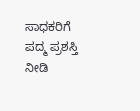ಸಾಧಕರಿಗೆ ಪದ್ಮ ಪ್ರಶಸ್ತಿ ನೀಡಿ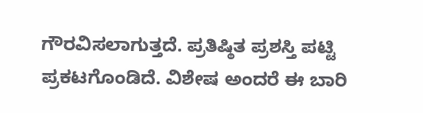ಗೌರವಿಸಲಾಗುತ್ತದೆ. ಪ್ರತಿಷ್ಠಿತ ಪ್ರಶಸ್ತಿ ಪಟ್ಟಿ ಪ್ರಕಟಗೊಂಡಿದೆ. ವಿಶೇಷ ಅಂದರೆ ಈ ಬಾರಿ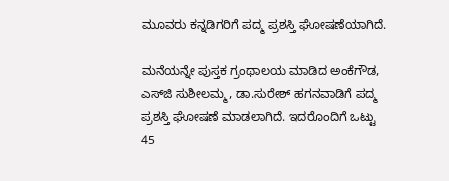ಮೂವರು ಕನ್ನಡಿಗರಿಗೆ ಪದ್ಮ ಪ್ರಶಸ್ತಿ ಘೋಷಣೆಯಾಗಿದೆ.

ಮನೆಯನ್ನೇ ಪುಸ್ತಕ ಗ್ರಂಥಾಲಯ ಮಾಡಿದ ಅಂಕೆಗೌಡ, ಎಸ್‌ಜಿ ಸುಶೀಲಮ್ಮ, ಡಾ.ಸುರೇಶ್ ಹಗನವಾಡಿಗೆ ಪದ್ಮ ಪ್ರಶಸ್ತಿ ಘೋಷಣೆ ಮಾಡಲಾಗಿದೆ. ಇದರೊಂದಿಗೆ ಒಟ್ಟು 45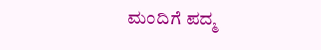ಮಂದಿಗೆ ಪದ್ಮ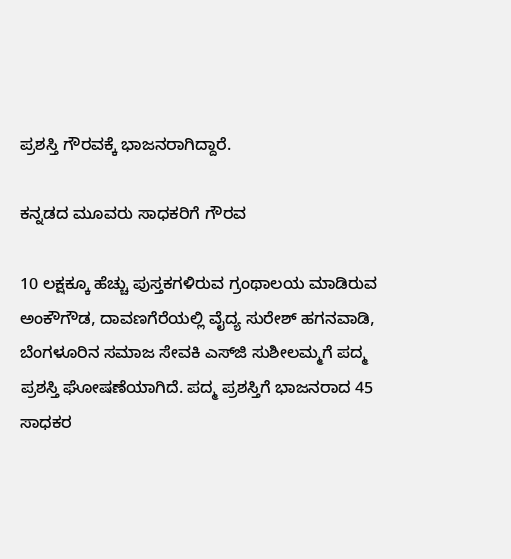ಪ್ರಶಸ್ತಿ ಗೌರವಕ್ಕೆ ಭಾಜನರಾಗಿದ್ದಾರೆ.

ಕನ್ನಡದ ಮೂವರು ಸಾಧಕರಿಗೆ ಗೌರವ

10 ಲಕ್ಷಕ್ಕೂ ಹೆಚ್ಚು ಪುಸ್ತಕಗಳಿರುವ ಗ್ರಂಥಾಲಯ ಮಾಡಿರುವ ಅಂಕೌಗೌಡ, ದಾವಣಗೆರೆಯಲ್ಲಿ ವೈದ್ಯ ಸುರೇಶ್ ಹಗನವಾಡಿ, ಬೆಂಗಳೂರಿನ ಸಮಾಜ ಸೇವಕಿ ಎಸ್‌ಜಿ ಸುಶೀಲಮ್ಮಗೆ ಪದ್ಮ ಪ್ರಶಸ್ತಿ ಘೋಷಣೆಯಾಗಿದೆ. ಪದ್ಮ ಪ್ರಶಸ್ತಿಗೆ ಭಾಜನರಾದ 45 ಸಾಧಕರ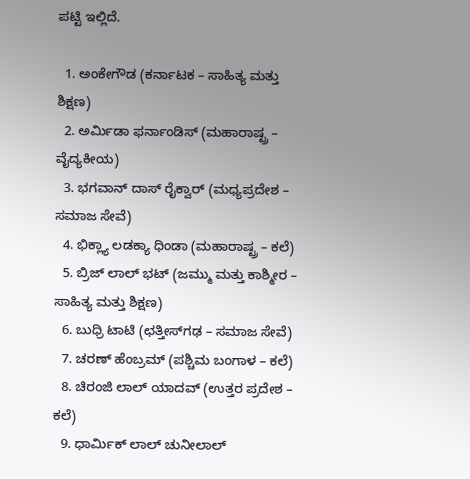ಪಟ್ಟಿ ಇಲ್ಲಿದೆ.

  1. ಅಂಕೇಗೌಡ (ಕರ್ನಾಟಕ – ಸಾಹಿತ್ಯ ಮತ್ತು ಶಿಕ್ಷಣ)
  2. ಅರ್ಮಿಡಾ ಫರ್ನಾಂಡಿಸ್ (ಮಹಾರಾಷ್ಟ್ರ – ವೈದ್ಯಕೀಯ)
  3. ಭಗವಾನ್ ದಾಸ್ ರೈಕ್ವಾರ್ (ಮಧ್ಯಪ್ರದೇಶ – ಸಮಾಜ ಸೇವೆ)
  4. ಭಿಕ್ಲ್ಯಾ ಲಡಕ್ಯಾ ಧಿಂಡಾ (ಮಹಾರಾಷ್ಟ್ರ – ಕಲೆ)
  5. ಬ್ರಿಜ್ ಲಾಲ್ ಭಟ್ (ಜಮ್ಮು ಮತ್ತು ಕಾಶ್ಮೀರ – ಸಾಹಿತ್ಯ ಮತ್ತು ಶಿಕ್ಷಣ)
  6. ಬುಧ್ರಿ ಟಾಟಿ (ಛತ್ತೀಸ್‌ಗಢ – ಸಮಾಜ ಸೇವೆ)
  7. ಚರಣ್ ಹೆಂಬ್ರಮ್ (ಪಶ್ಚಿಮ ಬಂಗಾಳ – ಕಲೆ)
  8. ಚಿರಂಜಿ ಲಾಲ್ ಯಾದವ್ (ಉತ್ತರ ಪ್ರದೇಶ – ಕಲೆ)
  9. ಧಾರ್ಮಿಕ್ ಲಾಲ್ ಚುನೀಲಾಲ್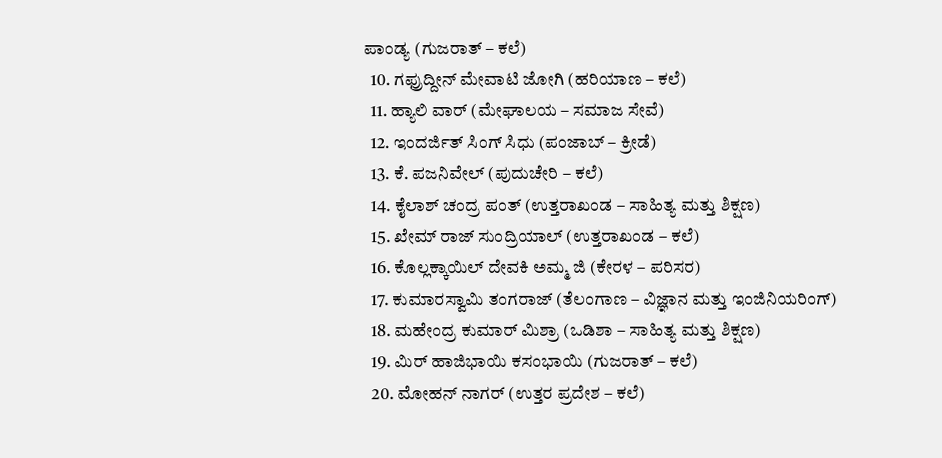ಪಾಂಡ್ಯ (ಗುಜರಾತ್ – ಕಲೆ)
  10. ಗಫ್ರುದ್ದೀನ್ ಮೇವಾಟಿ ಜೋಗಿ (ಹರಿಯಾಣ – ಕಲೆ)
  11. ಹ್ಯಾಲಿ ವಾರ್ (ಮೇಘಾಲಯ – ಸಮಾಜ ಸೇವೆ)
  12. ಇಂದರ್ಜಿತ್ ಸಿಂಗ್ ಸಿಧು (ಪಂಜಾಬ್ – ಕ್ರೀಡೆ)
  13. ಕೆ. ಪಜನಿವೇಲ್ (ಪುದುಚೇರಿ – ಕಲೆ)
  14. ಕೈಲಾಶ್ ಚಂದ್ರ ಪಂತ್ (ಉತ್ತರಾಖಂಡ – ಸಾಹಿತ್ಯ ಮತ್ತು ಶಿಕ್ಷಣ)
  15. ಖೇಮ್ ರಾಜ್ ಸುಂದ್ರಿಯಾಲ್ (ಉತ್ತರಾಖಂಡ – ಕಲೆ)
  16. ಕೊಲ್ಲಕ್ಕಾಯಿಲ್ ದೇವಕಿ ಅಮ್ಮ ಜಿ (ಕೇರಳ – ಪರಿಸರ)
  17. ಕುಮಾರಸ್ವಾಮಿ ತಂಗರಾಜ್ (ತೆಲಂಗಾಣ – ವಿಜ್ಞಾನ ಮತ್ತು ಇಂಜಿನಿಯರಿಂಗ್)
  18. ಮಹೇಂದ್ರ ಕುಮಾರ್ ಮಿಶ್ರಾ (ಒಡಿಶಾ – ಸಾಹಿತ್ಯ ಮತ್ತು ಶಿಕ್ಷಣ)
  19. ಮಿರ್ ಹಾಜಿಭಾಯಿ ಕಸಂಭಾಯಿ (ಗುಜರಾತ್ – ಕಲೆ)
  20. ಮೋಹನ್ ನಾಗರ್ (ಉತ್ತರ ಪ್ರದೇಶ – ಕಲೆ)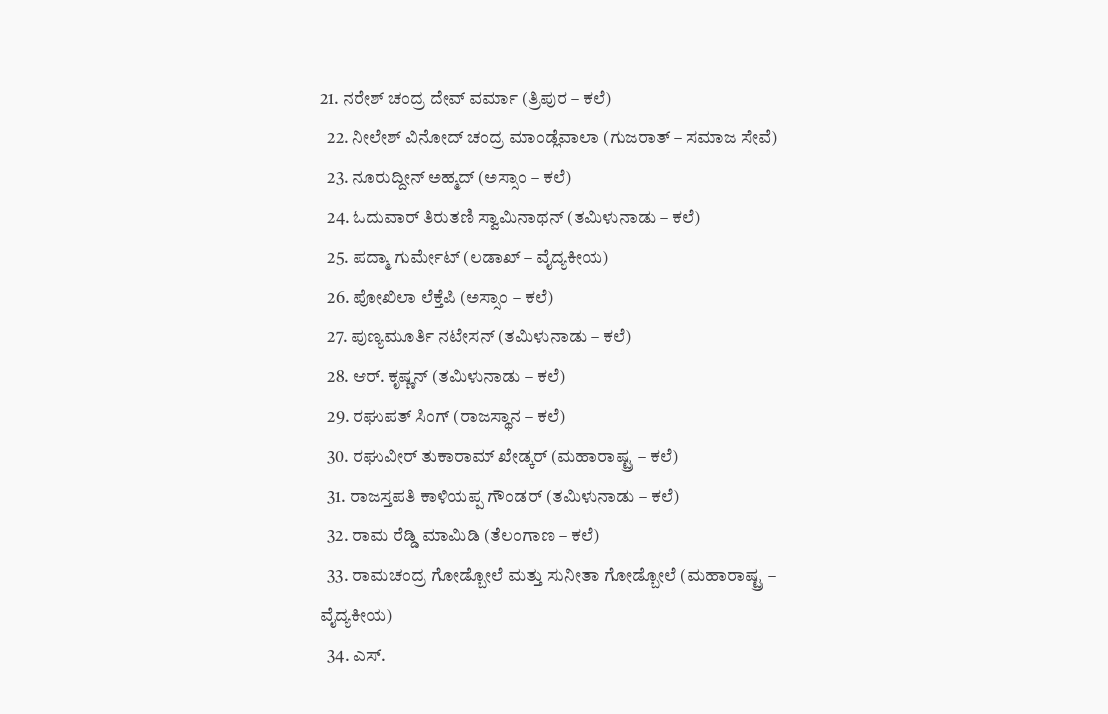21. ನರೇಶ್ ಚಂದ್ರ ದೇವ್ ವರ್ಮಾ (ತ್ರಿಪುರ – ಕಲೆ)
  22. ನೀಲೇಶ್ ವಿನೋದ್ ಚಂದ್ರ ಮಾಂಡ್ಲೆವಾಲಾ (ಗುಜರಾತ್ – ಸಮಾಜ ಸೇವೆ)
  23. ನೂರುದ್ದೀನ್ ಅಹ್ಮದ್ (ಅಸ್ಸಾಂ – ಕಲೆ)
  24. ಓದುವಾರ್ ತಿರುತಣಿ ಸ್ವಾಮಿನಾಥನ್ (ತಮಿಳುನಾಡು – ಕಲೆ)
  25. ಪದ್ಮಾ ಗುರ್ಮೇಟ್ (ಲಡಾಖ್ – ವೈದ್ಯಕೀಯ)
  26. ಪೋಖಿಲಾ ಲೆಕ್ತೆಪಿ (ಅಸ್ಸಾಂ – ಕಲೆ)
  27. ಪುಣ್ಯಮೂರ್ತಿ ನಟೇಸನ್ (ತಮಿಳುನಾಡು – ಕಲೆ)
  28. ಆರ್. ಕೃಷ್ಣನ್ (ತಮಿಳುನಾಡು – ಕಲೆ)
  29. ರಘುಪತ್ ಸಿಂಗ್ (ರಾಜಸ್ಥಾನ – ಕಲೆ)
  30. ರಘುವೀರ್ ತುಕಾರಾಮ್ ಖೇಡ್ಕರ್ (ಮಹಾರಾಷ್ಟ್ರ – ಕಲೆ)
  31. ರಾಜಸ್ತಪತಿ ಕಾಳಿಯಪ್ಪ ಗೌಂಡರ್ (ತಮಿಳುನಾಡು – ಕಲೆ)
  32. ರಾಮ ರೆಡ್ಡಿ ಮಾಮಿಡಿ (ತೆಲಂಗಾಣ – ಕಲೆ)
  33. ರಾಮಚಂದ್ರ ಗೋಡ್ಬೋಲೆ ಮತ್ತು ಸುನೀತಾ ಗೋಡ್ಬೋಲೆ (ಮಹಾರಾಷ್ಟ್ರ – ವೈದ್ಯಕೀಯ)
  34. ಎಸ್.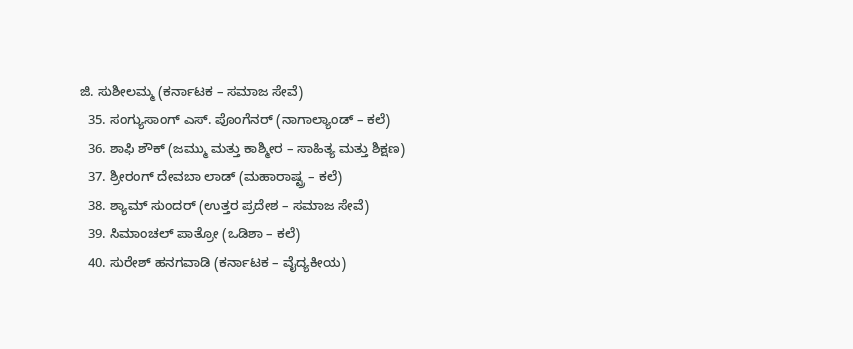ಜಿ. ಸುಶೀಲಮ್ಮ (ಕರ್ನಾಟಕ – ಸಮಾಜ ಸೇವೆ)
  35. ಸಂಗ್ಯುಸಾಂಗ್ ಎಸ್. ಪೊಂಗೆನರ್ (ನಾಗಾಲ್ಯಾಂಡ್ – ಕಲೆ)
  36. ಶಾಫಿ ಶೌಕ್ (ಜಮ್ಮು ಮತ್ತು ಕಾಶ್ಮೀರ – ಸಾಹಿತ್ಯ ಮತ್ತು ಶಿಕ್ಷಣ)
  37. ಶ್ರೀರಂಗ್ ದೇವಬಾ ಲಾಡ್ (ಮಹಾರಾಷ್ಟ್ರ – ಕಲೆ)
  38. ಶ್ಯಾಮ್ ಸುಂದರ್ (ಉತ್ತರ ಪ್ರದೇಶ – ಸಮಾಜ ಸೇವೆ)
  39. ಸಿಮಾಂಚಲ್ ಪಾತ್ರೋ (ಒಡಿಶಾ – ಕಲೆ)
  40. ಸುರೇಶ್ ಹನಗವಾಡಿ (ಕರ್ನಾಟಕ – ವೈದ್ಯಕೀಯ)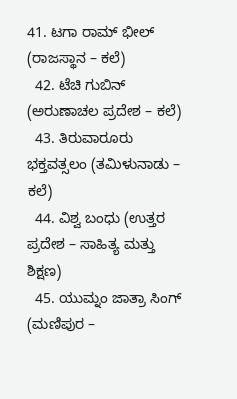41. ಟಗಾ ರಾಮ್ ಭೀಲ್ (ರಾಜಸ್ಥಾನ – ಕಲೆ)
  42. ಟೆಚಿ ಗುಬಿನ್ (ಅರುಣಾಚಲ ಪ್ರದೇಶ – ಕಲೆ)
  43. ತಿರುವಾರೂರು ಭಕ್ತವತ್ಸಲಂ (ತಮಿಳುನಾಡು – ಕಲೆ)
  44. ವಿಶ್ವ ಬಂಧು (ಉತ್ತರ ಪ್ರದೇಶ – ಸಾಹಿತ್ಯ ಮತ್ತು ಶಿಕ್ಷಣ)
  45. ಯುಮ್ನಂ ಜಾತ್ರಾ ಸಿಂಗ್ (ಮಣಿಪುರ –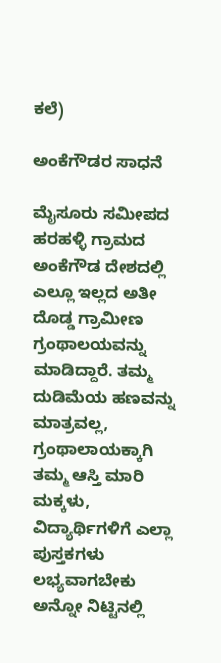ಕಲೆ)

ಅಂಕೆಗೌಡರ ಸಾಧನೆ

ಮೈಸೂರು ಸಮೀಪದ ಹರಹಳ್ಳಿ ಗ್ರಾಮದ ಅಂಕೆಗೌಡ ದೇಶದಲ್ಲಿ ಎಲ್ಲೂ ಇಲ್ಲದ ಅತೀ ದೊಡ್ಡ ಗ್ರಾಮೀಣ ಗ್ರಂಥಾಲಯವನ್ನು ಮಾಡಿದ್ದಾರೆ. ತಮ್ಮ ದುಡಿಮೆಯ ಹಣವನ್ನು ಮಾತ್ರವಲ್ಲ, ಗ್ರಂಥಾಲಾಯಕ್ಕಾಗಿ ತಮ್ಮ ಆಸ್ತಿ ಮಾರಿ ಮಕ್ಕಳು, ವಿದ್ಯಾರ್ಥಿಗಳಿಗೆ ಎಲ್ಲಾ ಪುಸ್ತಕಗಳು ಲಭ್ಯವಾಗಬೇಕು ಅನ್ನೋ ನಿಟ್ಟಿನಲ್ಲಿ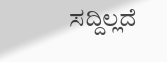ಸದ್ದಿಲ್ಲದೆ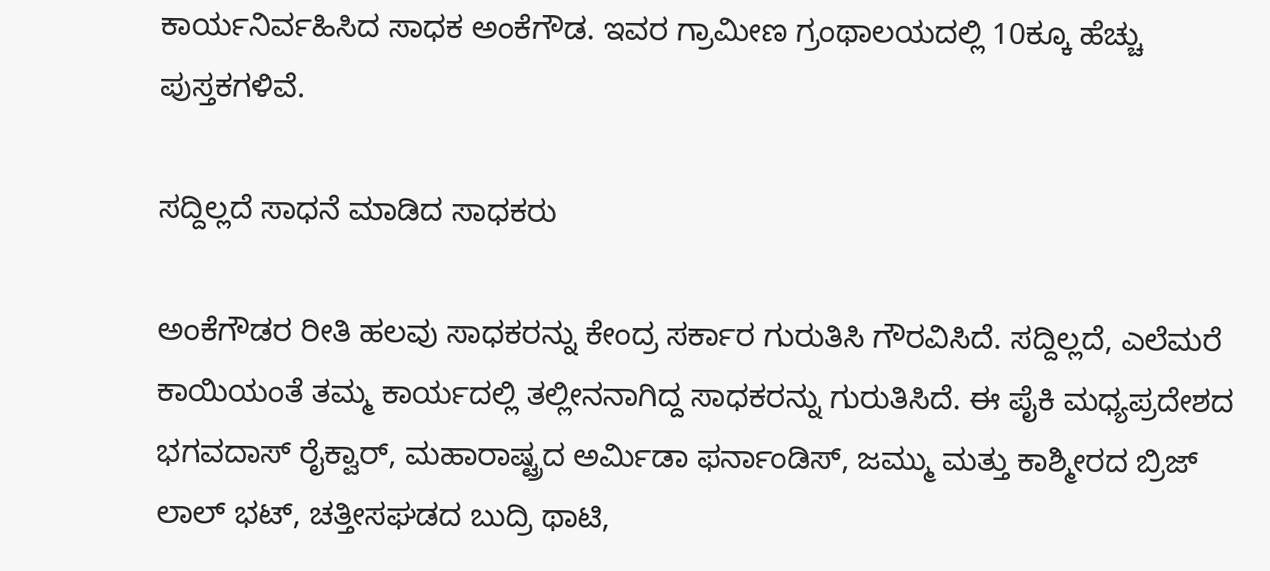ಕಾರ್ಯನಿರ್ವಹಿಸಿದ ಸಾಧಕ ಅಂಕೆಗೌಡ. ಇವರ ಗ್ರಾಮೀಣ ಗ್ರಂಥಾಲಯದಲ್ಲಿ 10ಕ್ಕೂ ಹೆಚ್ಚು ಪುಸ್ತಕಗಳಿವೆ.

ಸದ್ದಿಲ್ಲದೆ ಸಾಧನೆ ಮಾಡಿದ ಸಾಧಕರು

ಅಂಕೆಗೌಡರ ರೀತಿ ಹಲವು ಸಾಧಕರನ್ನು ಕೇಂದ್ರ ಸರ್ಕಾರ ಗುರುತಿಸಿ ಗೌರವಿಸಿದೆ. ಸದ್ದಿಲ್ಲದೆ, ಎಲೆಮರೆ ಕಾಯಿಯಂತೆ ತಮ್ಮ ಕಾರ್ಯದಲ್ಲಿ ತಲ್ಲೀನನಾಗಿದ್ದ ಸಾಧಕರನ್ನು ಗುರುತಿಸಿದೆ. ಈ ಪೈಕಿ ಮಧ್ಯಪ್ರದೇಶದ ಭಗವದಾಸ್ ರೈಕ್ವಾರ್, ಮಹಾರಾಷ್ಟ್ರದ ಅರ್ಮಿಡಾ ಫರ್ನಾಂಡಿಸ್, ಜಮ್ಮು ಮತ್ತು ಕಾಶ್ಮೀರದ ಬ್ರಿಜ್ ಲಾಲ್ ಭಟ್, ಚತ್ತೀಸಘಡದ ಬುದ್ರಿ ಥಾಟಿ,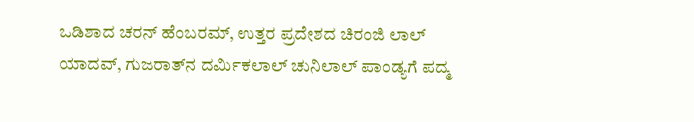ಒಡಿಶಾದ ಚರನ್ ಹೆಂಬರಮ್, ಉತ್ತರ ಪ್ರದೇಶದ ಚಿರಂಜಿ ಲಾಲ್ ಯಾದವ್, ಗುಜರಾತ್‌ನ ದರ್ಮಿಕಲಾಲ್ ಚುನಿಲಾಲ್ ಪಾಂಡ್ಯಗೆ ಪದ್ಮ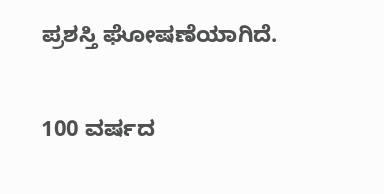ಪ್ರಶಸ್ತಿ ಘೋಷಣೆಯಾಗಿದೆ.

100 ವರ್ಷದ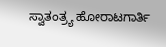ಸ್ವಾತಂತ್ರ್ಯ ಹೋರಾಟಗಾರ್ತಿ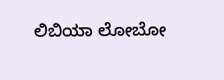ಲಿಬಿಯಾ ಲೋಬೋ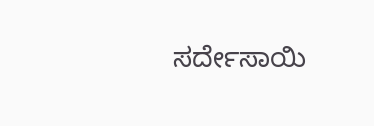ಸರ್ದೇಸಾಯಿ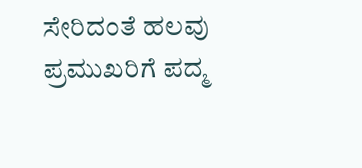ಸೇರಿದಂತೆ ಹಲವು ಪ್ರಮುಖರಿಗೆ ಪದ್ಮ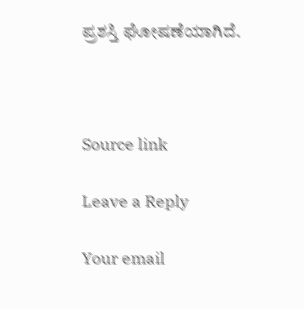ಪ್ರಶಸ್ತಿ ಘೋಷಣೆಯಾಗಿದೆ.



Source link

Leave a Reply

Your email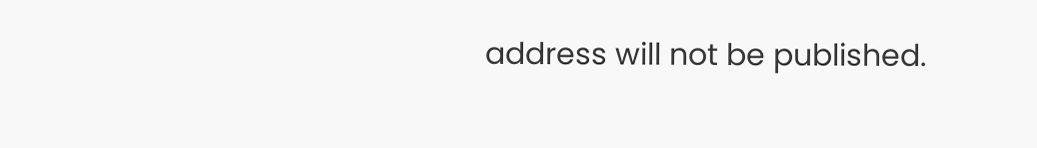address will not be published.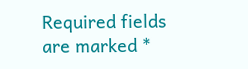Required fields are marked *